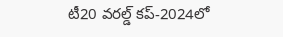టీ20 వరల్డ్ కప్-2024లో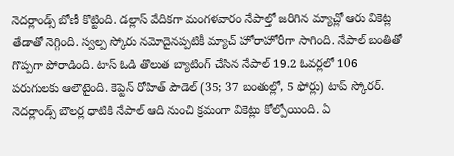నెదర్లాండ్స్ బోణీ కొట్టింది. డల్లాస్ వేదికగా మంగళవారం నేపాల్తో జరిగిన మ్యాచ్లో ఆరు వికెట్ల తేడాతో నెగ్గింది. స్వల్ప స్కోరు నమోదైనప్పటికీ మ్యాచ్ హోరాహోరీగా సాగింది. నేపాల్ బంతితో గొప్పగా పోరాడింది. టాస్ ఓడి తొలుత బ్యాటింగ్ చేసిన నేపాల్ 19.2 ఓవర్లలో 106 పరుగులకు ఆలౌటైంది. కెప్టెన్ రోహిత్ పౌడెల్ (35; 37 బంతుల్లో, 5 ఫోర్లు) టాప్ స్కోరర్.
నెదర్లాండ్స్ బౌలర్ల ధాటికి నేపాల్ ఆది నుంచి క్రమంగా వికెట్లు కోల్పోయింది. ఏ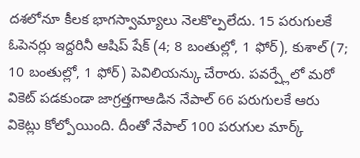దశలోనూ కీలక భాగస్వామ్యాలు నెలకొల్పలేదు. 15 పరుగులకే ఓపెనర్లు ఇద్దరినీ ఆషిప్ షేక్ (4; 8 బంతుల్లో, 1 ఫోర్), కుశాల్ (7; 10 బంతుల్లో, 1 ఫోర్) పెవిలియన్కు చేరారు. పవర్ప్లేలో మరో వికెట్ పడకుండా జాగ్రత్తగాఆడిన నేపాల్ 66 పరుగులకే ఆరు వికెట్లు కోల్పోయింది. దీంతో నేపాల్ 100 పరుగుల మార్క్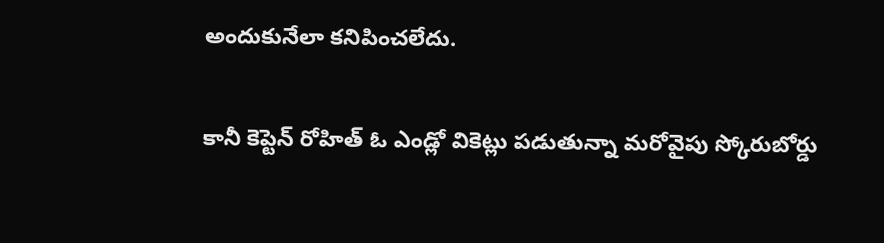అందుకునేలా కనిపించలేదు.

కానీ కెప్టెన్ రోహిత్ ఓ ఎండ్లో వికెట్లు పడుతున్నా మరోవైపు స్కోరుబోర్డు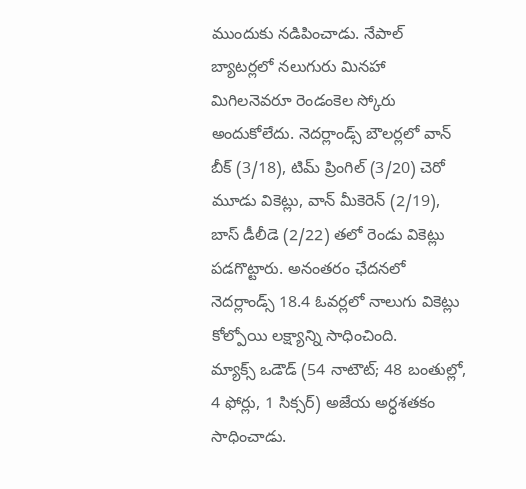ముందుకు నడిపించాడు. నేపాల్ బ్యాటర్లలో నలుగురు మినహా మిగిలనెవరూ రెండంకెల స్కోరు అందుకోలేదు. నెదర్లాండ్స్ బౌలర్లలో వాన్ బీక్ (3/18), టిమ్ ప్రింగిల్ (3/20) చెరో మూడు వికెట్లు, వాన్ మీకెరెన్ (2/19), బాస్ డీలీడె (2/22) తలో రెండు వికెట్లు పడగొట్టారు. అనంతరం ఛేదనలో నెదర్లాండ్స్ 18.4 ఓవర్లలో నాలుగు వికెట్లు కోల్పోయి లక్ష్యాన్ని సాధించింది.
మ్యాక్స్ ఒడౌడ్ (54 నాటౌట్; 48 బంతుల్లో, 4 ఫోర్లు, 1 సిక్సర్) అజేయ అర్ధశతకం సాధించాడు.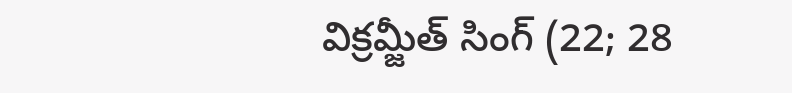విక్రమ్జీత్ సింగ్ (22; 28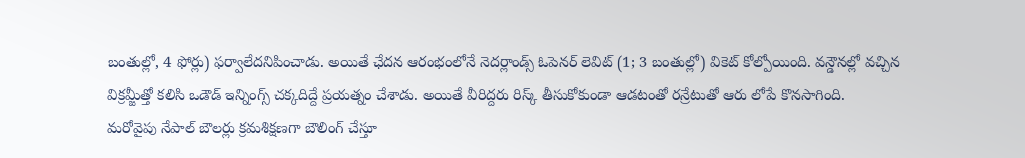బంతుల్లో, 4 ఫోర్లు) ఫర్వాలేదనిపించాడు. అయితే ఛేదన ఆరంభంలోనే నెదర్లాండ్స్ ఓపెనర్ లెవిట్ (1; 3 బంతుల్లో) వికెట్ కోల్పోయింది. వన్డౌనల్లో వచ్చిన విక్రమ్జీత్తో కలిసి ఒడౌడ్ ఇన్నింగ్స్ చక్కదిద్దే ప్రయత్నం చేశాడు. అయితే వీరిద్దరు రిస్క్ తీసుకోకుండా ఆడటంతో రన్రేటుతో ఆరు లోపే కొనసాగింది.
మరోవైపు నేపాల్ బౌలర్లు క్రమశిక్షణగా బౌలింగ్ చేస్తూ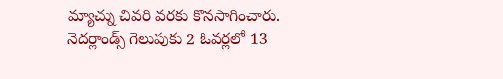మ్యాచ్ను చివరి వరకు కొనసాగించారు. నెదర్లాండ్స్ గెలుపుకు 2 ఓవర్లలో 13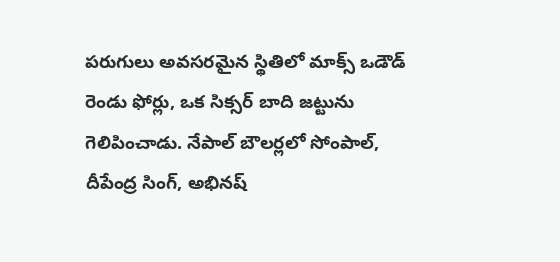పరుగులు అవసరమైన స్థితిలో మాక్స్ ఒడౌడ్ రెండు ఫోర్లు, ఒక సిక్సర్ బాది జట్టును గెలిపించాడు. నేపాల్ బౌలర్లలో సోంపాల్, దీపేంద్ర సింగ్, అభినష్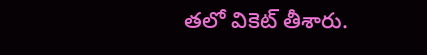తలో వికెట్ తీశారు.